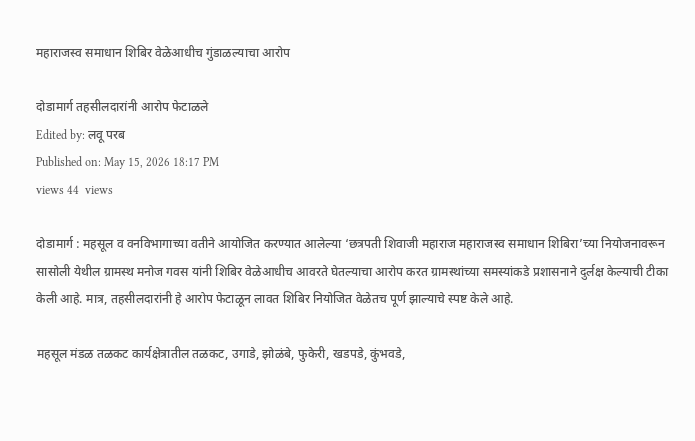महाराजस्व समाधान शिबिर वेळेआधीच गुंडाळल्याचा आरोप

दोडामार्ग तहसीलदारांनी आरोप फेटाळले
Edited by: लवू परब
Published on: May 15, 2026 18:17 PM
views 44  views

दोडामार्ग : महसूल व वनविभागाच्या वतीने आयोजित करण्यात आलेल्या ‘छत्रपती शिवाजी महाराज महाराजस्व समाधान शिबिरा’च्या नियोजनावरून सासोली येथील ग्रामस्थ मनोज गवस यांनी शिबिर वेळेआधीच आवरते घेतल्याचा आरोप करत ग्रामस्थांच्या समस्यांकडे प्रशासनाने दुर्लक्ष केल्याची टीका केली आहे. मात्र, तहसीलदारांनी हे आरोप फेटाळून लावत शिबिर नियोजित वेळेतच पूर्ण झाल्याचे स्पष्ट केले आहे.

महसूल मंडळ तळकट कार्यक्षेत्रातील तळकट, उगाडे, झोळंबे, फुकेरी, खडपडे, कुंभवडे,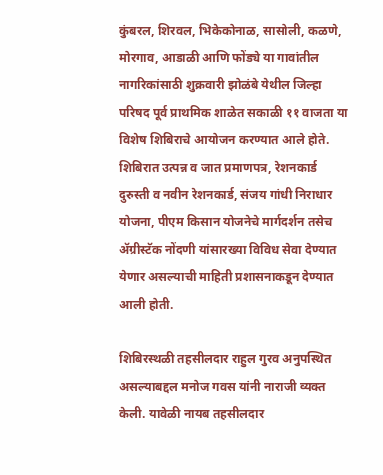कुंबरल, शिरवल, भिकेकोनाळ, सासोली, कळणे, मोरगाव, आडाळी आणि फोंड्ये या गावांतील नागरिकांसाठी शुक्रवारी झोळंबे येथील जिल्हा परिषद पूर्व प्राथमिक शाळेत सकाळी ११ वाजता या विशेष शिबिराचे आयोजन करण्यात आले होते. शिबिरात उत्पन्न व जात प्रमाणपत्र, रेशनकार्ड दुरुस्ती व नवीन रेशनकार्ड, संजय गांधी निराधार योजना, पीएम किसान योजनेचे मार्गदर्शन तसेच ॲग्रीस्टॅक नोंदणी यांसारख्या विविध सेवा देण्यात येणार असल्याची माहिती प्रशासनाकडून देण्यात आली होती.

शिबिरस्थळी तहसीलदार राहुल गुरव अनुपस्थित असल्याबद्दल मनोज गवस यांनी नाराजी व्यक्त केली. यावेळी नायब तहसीलदार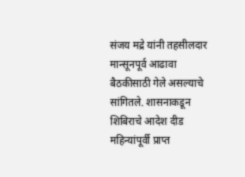संजय मद्रे यांनी तहसीलदार मान्सूनपूर्व आढावा बैठकीसाठी गेले असल्याचे सांगितले. शासनाकडून शिबिराचे आदेश दीड महिन्यांपूर्वी प्राप्त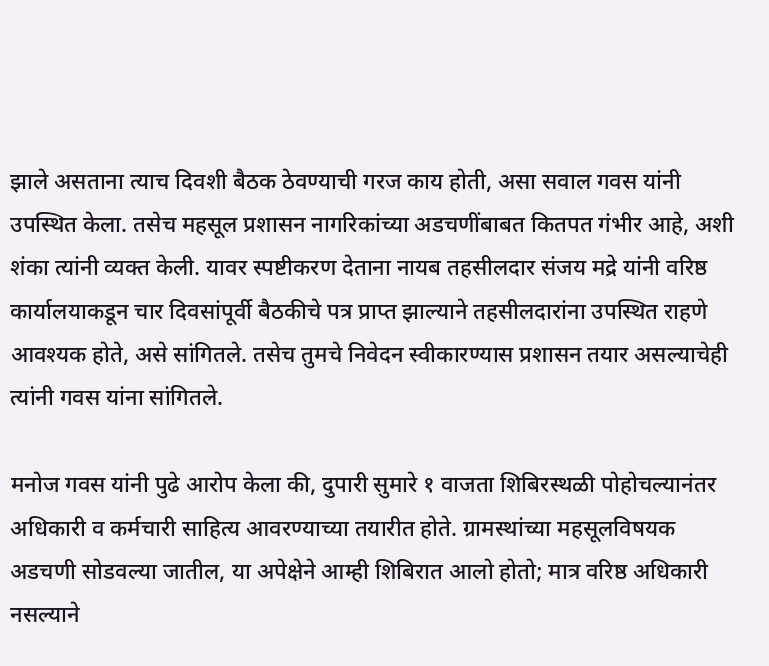झाले असताना त्याच दिवशी बैठक ठेवण्याची गरज काय होती, असा सवाल गवस यांनी उपस्थित केला. तसेच महसूल प्रशासन नागरिकांच्या अडचणींबाबत कितपत गंभीर आहे, अशी शंका त्यांनी व्यक्त केली. यावर स्पष्टीकरण देताना नायब तहसीलदार संजय मद्रे यांनी वरिष्ठ कार्यालयाकडून चार दिवसांपूर्वी बैठकीचे पत्र प्राप्त झाल्याने तहसीलदारांना उपस्थित राहणे आवश्यक होते, असे सांगितले. तसेच तुमचे निवेदन स्वीकारण्यास प्रशासन तयार असल्याचेही त्यांनी गवस यांना सांगितले.

मनोज गवस यांनी पुढे आरोप केला की, दुपारी सुमारे १ वाजता शिबिरस्थळी पोहोचल्यानंतर अधिकारी व कर्मचारी साहित्य आवरण्याच्या तयारीत होते. ग्रामस्थांच्या महसूलविषयक अडचणी सोडवल्या जातील, या अपेक्षेने आम्ही शिबिरात आलो होतो; मात्र वरिष्ठ अधिकारी नसल्याने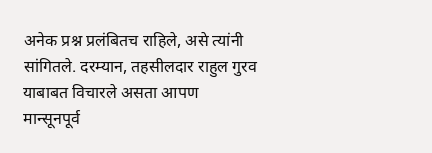अनेक प्रश्न प्रलंबितच राहिले, असे त्यांनी सांगितले. दरम्यान, तहसीलदार राहुल गुरव याबाबत विचारले असता आपण मान्सूनपूर्व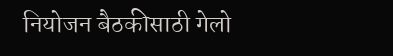नियोजन बैठकीसाठी गेलो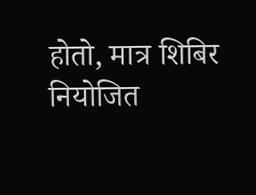होतो, मात्र शिबिर नियोजित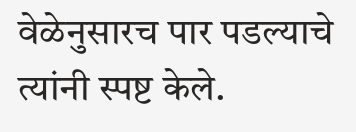वेळेनुसारच पार पडल्याचे त्यांनी स्पष्ट केले.